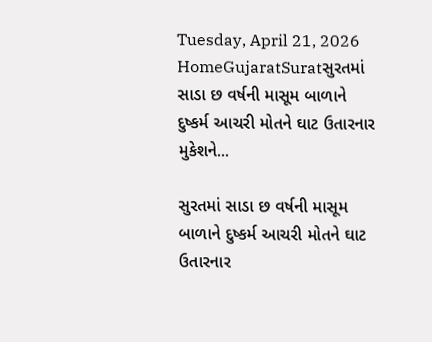Tuesday, April 21, 2026
HomeGujaratSuratસુરતમાં સાડા છ વર્ષની માસૂમ બાળાને દુષ્કર્મ આચરી મોતને ઘાટ ઉતારનાર મુકેશને...

સુરતમાં સાડા છ વર્ષની માસૂમ બાળાને દુષ્કર્મ આચરી મોતને ઘાટ ઉતારનાર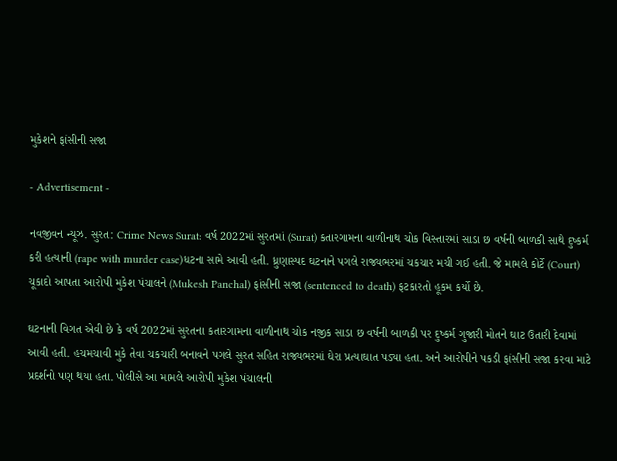મુકેશને ફાંસીની સજા

- Advertisement -

નવજીવન ન્યૂઝ. સુરત: Crime News Surat: વર્ષ 2022માં સુરતમાં (Surat) કતારગામના વાળીનાથ ચોક વિસ્તારમાં સાડા છ વર્ષની બાળકી સાથે દુષ્કર્મ કરી હત્યાની (rape with murder case)ધટના સામે આવી હતી. ધ્રુણાસ્પદ ઘટનાને પગલે રાજ્યભરમાં ચકચાર મચી ગઈ હતી. જે મામલે કોર્ટે (Court) ચૂકાદો આપતા આરોપી મુકેશ પંચાલને (Mukesh Panchal) ફાંસીની સજા (sentenced to death) ફટકારતો હૂકમ કર્યો છે.

ઘટનાની વિગત એવી છે કે વર્ષ 2022માં સુરતના કતારગામના વાળીનાથ ચોક નજીક સાડા છ વર્ષની બાળકી પર દુષ્કર્મ ગુજારી મોતને ઘાટ ઉતારી દેવામાં આવી હતી. હચમચાવી મુકે તેવા ચકચારી બનાવને પગલે સુરત સહિત રાજ્યભરમાં ઘેરા પ્રત્યાઘાત પડ્યા હતા. અને આરોપીને પકડી ફાંસીની સજા કરવા માટે પ્રદર્શનો પણ થયા હતા. પોલીસે આ મામલે આરોપી મુકેશ પંચાલની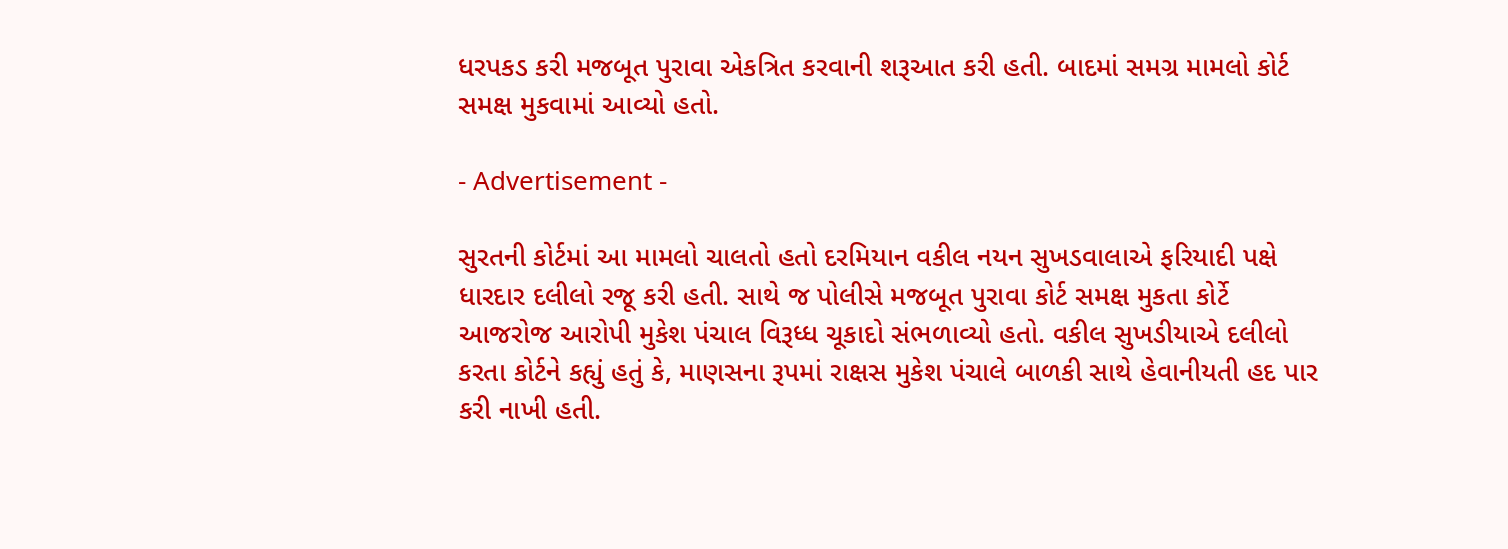ધરપકડ કરી મજબૂત પુરાવા એકત્રિત કરવાની શરૂઆત કરી હતી. બાદમાં સમગ્ર મામલો કોર્ટ સમક્ષ મુકવામાં આવ્યો હતો.

- Advertisement -

સુરતની કોર્ટમાં આ મામલો ચાલતો હતો દરમિયાન વકીલ નયન સુખડવાલાએ ફરિયાદી પક્ષે ધારદાર દલીલો રજૂ કરી હતી. સાથે જ પોલીસે મજબૂત પુરાવા કોર્ટ સમક્ષ મુકતા કોર્ટે આજરોજ આરોપી મુકેશ પંચાલ વિરૂધ્ધ ચૂકાદો સંભળાવ્યો હતો. વકીલ સુખડીયાએ દલીલો કરતા કોર્ટને કહ્યું હતું કે, માણસના રૂપમાં રાક્ષસ મુકેશ પંચાલે બાળકી સાથે હેવાનીયતી હદ પાર કરી નાખી હતી.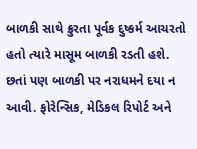બાળકી સાથે ક્રુરતા પૂર્વક દુષ્કર્મ આચરતો હતો ત્યારે માસૂમ બાળકી રડતી હશે. છતાં પણ બાળકી પર નરાધમને દયા ન આવી. ફોરેન્સિક, મેડિકલ રિપોર્ટ અને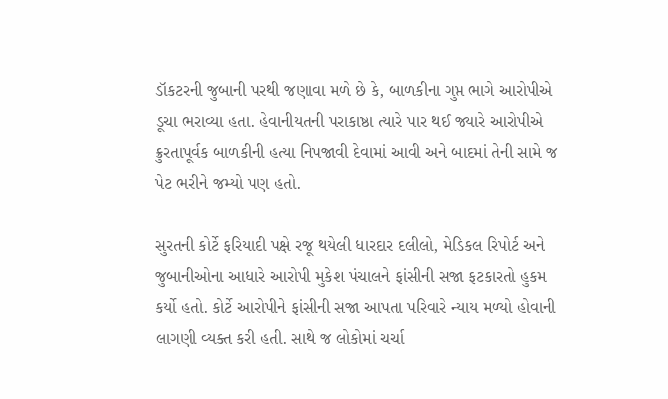ડૉકટરની જુબાની પરથી જણાવા મળે છે કે, બાળકીના ગુપ્ત ભાગે આરોપીએ ડૂચા ભરાવ્યા હતા. હેવાનીયતની પરાકાષ્ઠા ત્યારે પાર થઈ જ્યારે આરોપીએ ક્રુરતાપૂર્વક બાળકીની હત્યા નિપજાવી દેવામાં આવી અને બાદમાં તેની સામે જ પેટ ભરીને જમ્યો પણ હતો.

સુરતની કોર્ટે ફરિયાદી પક્ષે રજૂ થયેલી ધારદાર દલીલો, મેડિકલ રિપોર્ટ અને જુબાનીઓના આધારે આરોપી મુકેશ પંચાલને ફાંસીની સજા ફટકારતો હુકમ કર્યો હતો. કોર્ટે આરોપીને ફાંસીની સજા આપતા પરિવારે ન્યાય મળ્યો હોવાની લાગણી વ્યક્ત કરી હતી. સાથે જ લોકોમાં ચર્ચા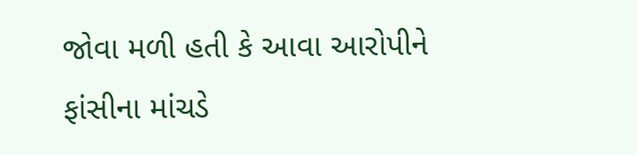જોવા મળી હતી કે આવા આરોપીને ફાંસીના માંચડે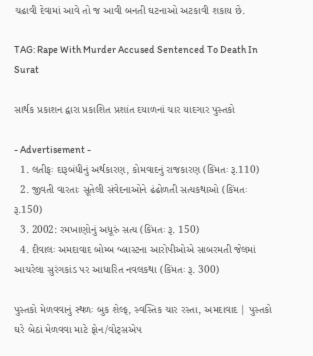ચઢાવી દેવામાં આવે તો જ આવી બનતી ઘટનાઓ અટકાવી શકાય છે.

TAG: Rape With Murder Accused Sentenced To Death In Surat

સાર્થક પ્રકાશન દ્વારા પ્રકાશિત પ્રશાંત દયાળનાં ચાર યાદગાર પુસ્તકો

- Advertisement -
  1. લતીફઃ દારૂબંધીનું અર્થકારણ, કોમવાદનું રાજકારણ (કિંમતઃ રૂ.110)
  2. જીવતી વારતાઃ સૂતેલી સંવેદનાઓને ઢંઢોળતી સત્યકથાઓ (કિંમતઃ રૂ.150)
  3. 2002: રમખાણોનું અધૂરું સત્ય (કિંમતઃ રૂ. 150)
  4. દીવાલઃ અમદાવાદ બોમ્બ બ્લાસ્ટના આરોપીઓએ સાબરમતી જેલમાં આચરેલા સુરંગકાંડ પર આધારિત નવલકથા (કિંમતઃ રૂ. 300)

પુસ્તકો મેળવવાનું સ્થળઃ બુક શેલ્ફ, સ્વસ્તિક ચાર રસ્તા, અમદાવાદ | પુસ્તકો ઘરે બેઠાં મેળવવા માટે ફોન/વોટ્સએપ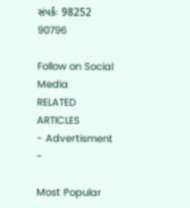સંપર્કઃ 98252 90796

Follow on Social Media
RELATED ARTICLES
- Advertisment -

Most Popular